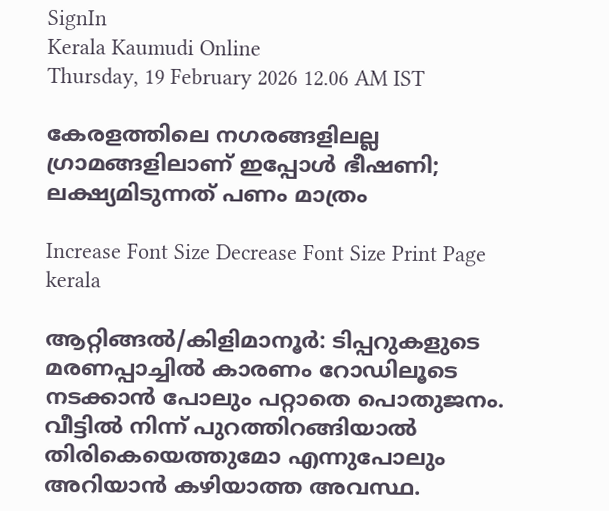SignIn
Kerala Kaumudi Online
Thursday, 19 February 2026 12.06 AM IST

കേരളത്തിലെ നഗരങ്ങളിലല്ല ഗ്രാമങ്ങളിലാണ് ഇപ്പോള്‍ ഭീഷണി; ലക്ഷ്യമിടുന്നത് പണം മാത്രം

Increase Font Size Decrease Font Size Print Page
kerala

ആറ്റിങ്ങല്‍/കിളിമാനൂര്‍: ടിപ്പറുകളുടെ മരണപ്പാച്ചില്‍ കാരണം റോഡിലൂടെ നടക്കാന്‍ പോലും പറ്റാതെ പൊതുജനം. വീട്ടില്‍ നിന്ന് പുറത്തിറങ്ങിയാല്‍ തിരികെയെത്തുമോ എന്നുപോലും അറിയാന്‍ കഴിയാത്ത അവസ്ഥ.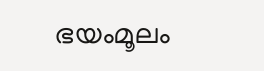ഭയംമൂലം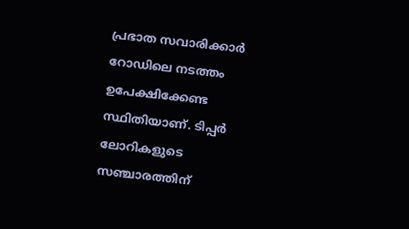പ്രഭാത സവാരിക്കാര്‍ റോഡിലെ നടത്തം ഉപേക്ഷിക്കേണ്ട സ്ഥിതിയാണ്. ടിപ്പര്‍ ലോറികളുടെ സഞ്ചാരത്തിന്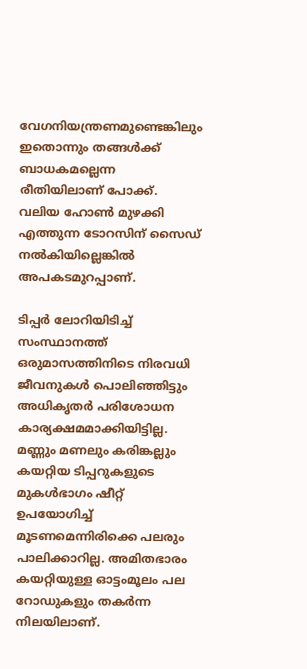വേഗനിയന്ത്രണമുണ്ടെങ്കിലും ഇതൊന്നും തങ്ങള്‍ക്ക് ബാധകമല്ലെന്ന രീതിയിലാണ് പോക്ക്. വലിയ ഹോണ്‍ മുഴക്കി എത്തുന്ന ടോറസിന് സൈഡ് നല്‍കിയില്ലെങ്കില്‍ അപകടമുറപ്പാണ്.

ടിപ്പര്‍ ലോറിയിടിച്ച് സംസ്ഥാനത്ത് ഒരുമാസത്തിനിടെ നിരവധി ജീവനുകള്‍ പൊലിഞ്ഞിട്ടും അധികൃതര്‍ പരിശോധന കാര്യക്ഷമമാക്കിയിട്ടില്ല. മണ്ണും മണലും കരിങ്കല്ലും കയറ്റിയ ടിപ്പറുകളുടെ മുകള്‍ഭാഗം ഷീറ്റ് ഉപയോഗിച്ച് മൂടണമെന്നിരിക്കെ പലരും പാലിക്കാറില്ല. അമിതഭാരം കയറ്റിയുള്ള ഓട്ടംമൂലം പല റോഡുകളും തകര്‍ന്ന നിലയിലാണ്.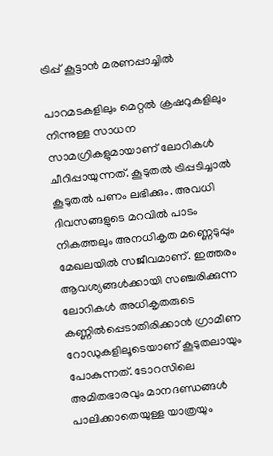ട്രിപ്പ് കൂട്ടാന്‍ മരണപ്പാച്ചില്‍

പാറമടകളിലും മെറ്റല്‍ ക്രഷറുകളിലും നിന്നുള്ള സാധന സാമഗ്രികളുമായാണ് ലോറികള്‍ ചീറിപ്പായുന്നത്. കൂടുതല്‍ ട്രിപ്പടിച്ചാല്‍ കൂടുതല്‍ പണം ലഭിക്കും. അവധി ദിവസങ്ങളുടെ മറവില്‍ പാടം നികത്തലും അനധികൃത മണ്ണെടുപ്പും മേഖലയില്‍ സജീവമാണ്. ഇത്തരം ആവശ്യങ്ങള്‍ക്കായി സഞ്ചരിക്കുന്ന ലോറികള്‍ അധികൃതരുടെ കണ്ണില്‍പ്പെടാതിരിക്കാന്‍ ഗ്രാമീണ റോഡുകളിലൂടെയാണ് കൂടുതലായും പോകുന്നത്. ടോറസിലെ അമിതഭാരവും മാനദണ്ഡങ്ങള്‍ പാലിക്കാതെയുള്ള യാത്രയും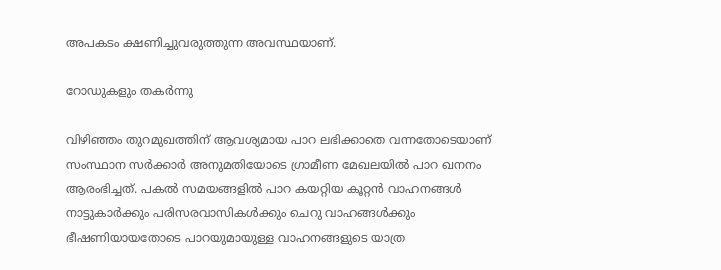അപകടം ക്ഷണിച്ചുവരുത്തുന്ന അവസ്ഥയാണ്.

റോഡുകളും തകര്‍ന്നു

വിഴിഞ്ഞം തുറമുഖത്തിന് ആവശ്യമായ പാറ ലഭിക്കാതെ വന്നതോടെയാണ് സംസ്ഥാന സര്‍ക്കാര്‍ അനുമതിയോടെ ഗ്രാമീണ മേഖലയില്‍ പാറ ഖനനം ആരംഭിച്ചത്. പകല്‍ സമയങ്ങളില്‍ പാറ കയറ്റിയ കൂറ്റന്‍ വാഹനങ്ങള്‍ നാട്ടുകാര്‍ക്കും പരിസരവാസികള്‍ക്കും ചെറു വാഹങ്ങള്‍ക്കും ഭീഷണിയായതോടെ പാറയുമായുള്ള വാഹനങ്ങളുടെ യാത്ര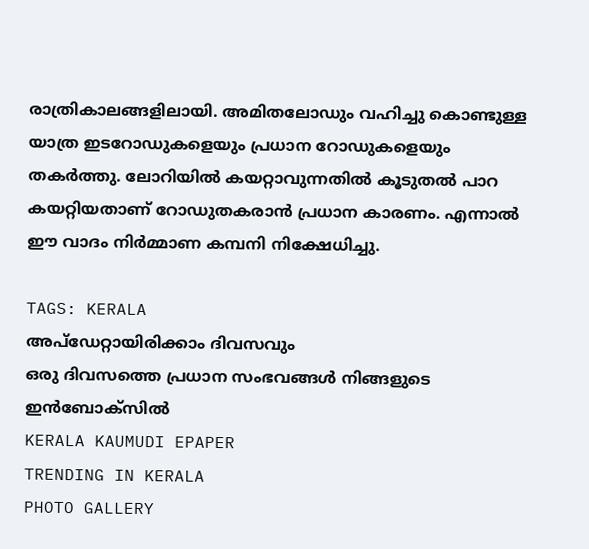രാത്രികാലങ്ങളിലായി. അമിതലോഡും വഹിച്ചു കൊണ്ടുള്ള യാത്ര ഇടറോഡുകളെയും പ്രധാന റോഡുകളെയും തകര്‍ത്തു. ലോറിയില്‍ കയറ്റാവുന്നതില്‍ കൂടുതല്‍ പാറ കയറ്റിയതാണ് റോഡുതകരാന്‍ പ്രധാന കാരണം. എന്നാല്‍ ഈ വാദം നിര്‍മ്മാണ കമ്പനി നിക്ഷേധിച്ചു.

TAGS: KERALA
അപ്ഡേറ്റായിരിക്കാം ദിവസവും
ഒരു ദിവസത്തെ പ്രധാന സംഭവങ്ങൾ നിങ്ങളുടെ ഇൻബോക്സിൽ
KERALA KAUMUDI EPAPER
TRENDING IN KERALA
PHOTO GALLERY